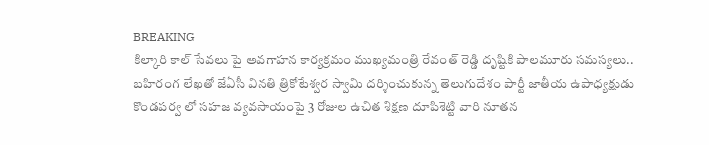BREAKING
కిల్కారి కాల్ సేవలు పై అవగాహన కార్యక్రమం ముఖ్యమంత్రి రేవంత్ రెడ్డి దృష్టికి పాలమూరు సమస్యలు.. బహిరంగ లేఖతో జేఏసీ వినతి త్రికోటేశ్వర స్వామి దర్శించుకున్న తెలుగుదేశం పార్టీ జాతీయ ఉపాధ్యక్షుడు కొండపర్వ లో సహజ వ్యవసాయంపై 3 రోజుల ఉచిత శిక్షణ దూపిశెట్టి వారి నూతన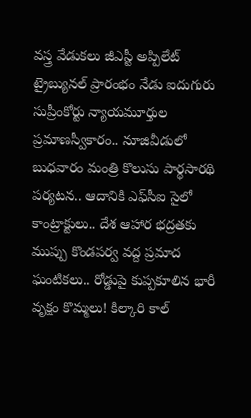వస్త్ర వేడుకలు జీఎస్టీ అప్పిలేట్ ట్రైబ్యునల్ ప్రారంభం నేడు ఐదుగురు సుప్రీంకోర్టు న్యాయమూర్తుల ప్రమాణస్వీకారం.. నూజివీడులో బుధవారం మంత్రి కొలుసు పార్థసారథి పర్యటన.. ఆదానికి ఎఫ్‌సీఐ సైలో కాంట్రాక్టులు.. దేశ ఆహార భద్రతకు ముప్పు కొండపర్వ వద్ద ప్రమాద ఘంటికలు.. రోడ్డుపై కుప్పకూలిన భారీ వృక్షం కొమ్మలు! కిల్కారి కాల్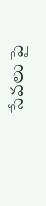సేవలు పై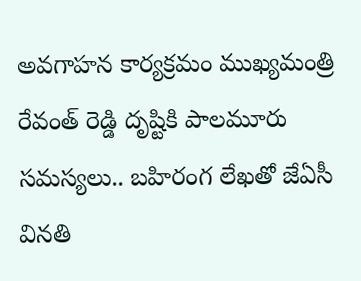అవగాహన కార్యక్రమం ముఖ్యమంత్రి రేవంత్ రెడ్డి దృష్టికి పాలమూరు సమస్యలు.. బహిరంగ లేఖతో జేఏసీ వినతి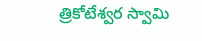త్రికోటేశ్వర స్వామి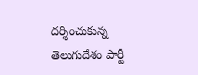దర్శించుకున్న తెలుగుదేశం పార్టీ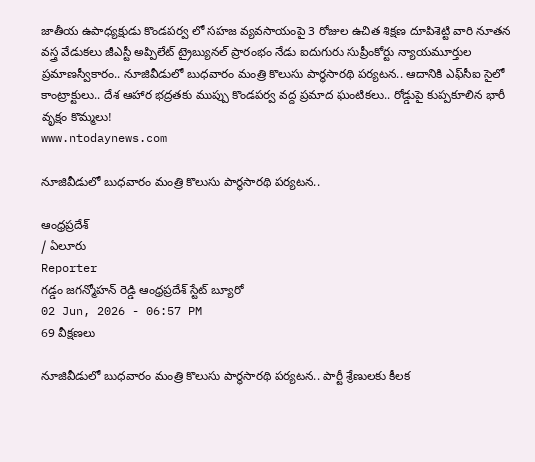జాతీయ ఉపాధ్యక్షుడు కొండపర్వ లో సహజ వ్యవసాయంపై 3 రోజుల ఉచిత శిక్షణ దూపిశెట్టి వారి నూతన వస్త్ర వేడుకలు జీఎస్టీ అప్పిలేట్ ట్రైబ్యునల్ ప్రారంభం నేడు ఐదుగురు సుప్రీంకోర్టు న్యాయమూర్తుల ప్రమాణస్వీకారం.. నూజివీడులో బుధవారం మంత్రి కొలుసు పార్థసారథి పర్యటన.. ఆదానికి ఎఫ్‌సీఐ సైలో కాంట్రాక్టులు.. దేశ ఆహార భద్రతకు ముప్పు కొండపర్వ వద్ద ప్రమాద ఘంటికలు.. రోడ్డుపై కుప్పకూలిన భారీ వృక్షం కొమ్మలు!
www.ntodaynews.com

నూజివీడులో బుధవారం మంత్రి కొలుసు పార్థసారథి పర్యటన..

ఆంధ్రప్రదేశ్
/ ఏలూరు
Reporter
గడ్డం జగన్మోహన్ రెడ్డి ఆంధ్రప్రదేశ్ స్టేట్ బ్యూరో
02 Jun, 2026 - 06:57 PM
69 వీక్షణలు

నూజివీడులో బుధవారం మంత్రి కొలుసు పార్థసారథి పర్యటన.. పార్టీ శ్రేణులకు కీలక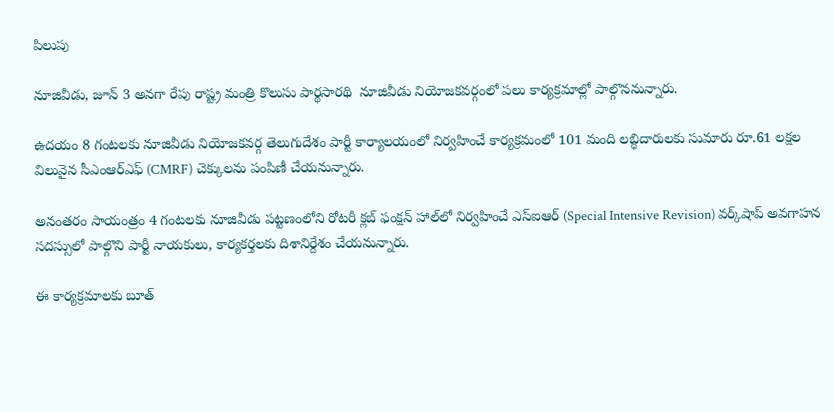పిలుపు

నూజివీడు, జూన్ 3 అనగా రేపు రాష్ట్ర మంత్రి కొలుసు పార్థసారథి  నూజివీడు నియోజకవర్గంలో పలు కార్యక్రమాల్లో పాల్గొననున్నారు.

ఉదయం 8 గంటలకు నూజివీడు నియోజకవర్గ తెలుగుదేశం పార్టీ కార్యాలయంలో నిర్వహించే కార్యక్రమంలో 101 మంది లబ్ధిదారులకు సుమారు రూ.61 లక్షల విలువైన సీఎంఆర్ఎఫ్ (CMRF) చెక్కులను పంపిణీ చేయనున్నారు.

అనంతరం సాయంత్రం 4 గంటలకు నూజివీడు పట్టణంలోని రోటరీ క్లబ్ ఫంక్షన్ హాల్‌లో నిర్వహించే ఎస్‌ఐఆర్ (Special Intensive Revision) వర్క్‌షాప్ అవగాహన సదస్సులో పాల్గొని పార్టీ నాయకులు, కార్యకర్తలకు దిశానిర్దేశం చేయనున్నారు.

ఈ కార్యక్రమాలకు బూత్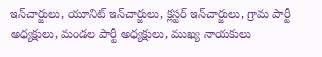ఇన్‌చార్జులు, యూనిట్ ఇన్‌చార్జులు, క్లస్టర్ ఇన్‌చార్జులు, గ్రామ పార్టీ అధ్యక్షులు, మండల పార్టీ అధ్యక్షులు, ముఖ్య నాయకులు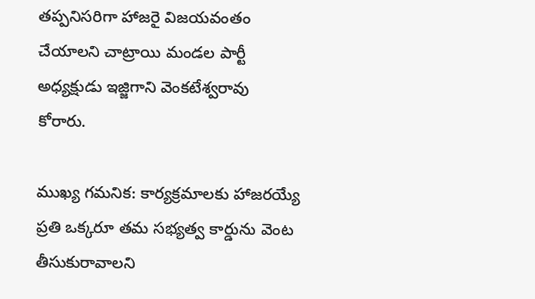తప్పనిసరిగా హాజరై విజయవంతం చేయాలని చాట్రాయి మండల పార్టీ అధ్యక్షుడు ఇజ్జిగాని వెంకటేశ్వరావు కోరారు.

ముఖ్య గమనిక: కార్యక్రమాలకు హాజరయ్యే ప్రతి ఒక్కరూ తమ సభ్యత్వ కార్డును వెంట తీసుకురావాలని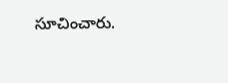సూచించారు.